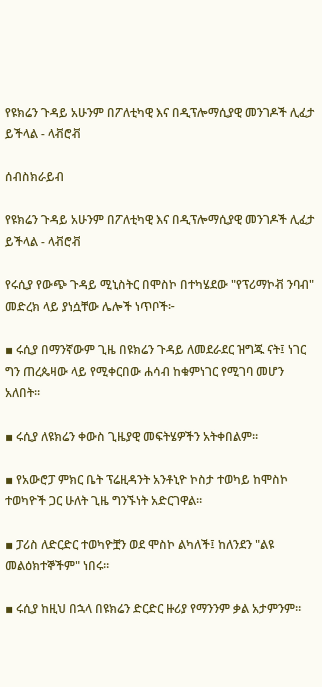የዩክሬን ጉዳይ አሁንም በፖለቲካዊ እና በዲፕሎማሲያዊ መንገዶች ሊፈታ ይችላል - ላቭሮቭ

ሰብስክራይብ

የዩክሬን ጉዳይ አሁንም በፖለቲካዊ እና በዲፕሎማሲያዊ መንገዶች ሊፈታ ይችላል - ላቭሮቭ

የሩሲያ የውጭ ጉዳይ ሚኒስትር በሞስኮ በተካሄደው "የፕሪማኮቭ ንባብ" መድረክ ላይ ያነሷቸው ሌሎች ነጥቦች፦

▪ ሩሲያ በማንኛውም ጊዜ በዩክሬን ጉዳይ ለመደራደር ዝግጁ ናት፤ ነገር ግን ጠረጴዛው ላይ የሚቀርበው ሐሳብ ከቁምነገር የሚገባ መሆን አለበት።

▪ ሩሲያ ለዩክሬን ቀውስ ጊዜያዊ መፍትሄዎችን አትቀበልም።

▪ የአውሮፓ ምክር ቤት ፕሬዚዳንት አንቶኒዮ ኮስታ ተወካይ ከሞስኮ ተወካዮች ጋር ሁለት ጊዜ ግንኙነት አድርገዋል።

▪ ፓሪስ ለድርድር ተወካዮቿን ወደ ሞስኮ ልካለች፤ ከለንደን "ልዩ መልዕክተኞችም" ነበሩ።

▪ ሩሲያ ከዚህ በኋላ በዩክሬን ድርድር ዙሪያ የማንንም ቃል አታምንም።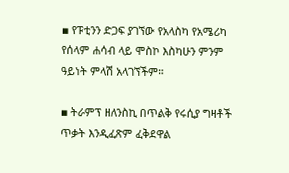▪ የፑቲንን ድጋፍ ያገኘው የአላስካ የአሜሪካ የሰላም ሐሳብ ላይ ሞስኮ እስካሁን ምንም ዓይነት ምላሽ አላገኘችም።

▪ ትራምፕ ዘለንስኪ በጥልቅ የሩሲያ ግዛቶች ጥቃት እንዲፈጽም ፈቅደዋል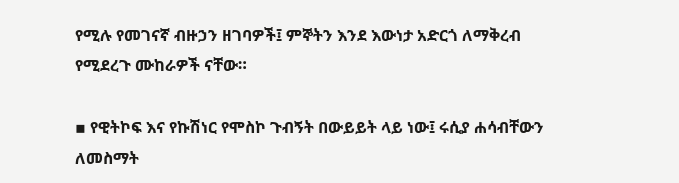የሚሉ የመገናኛ ብዙኃን ዘገባዎች፤ ምኞትን እንደ እውነታ አድርጎ ለማቅረብ የሚደረጉ ሙከራዎች ናቸው።

▪ የዊትኮፍ እና የኩሽነር የሞስኮ ጉብኝት በውይይት ላይ ነው፤ ሩሲያ ሐሳብቸውን ለመስማት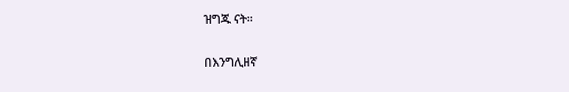ዝግጁ ናት።

በእንግሊዘኛ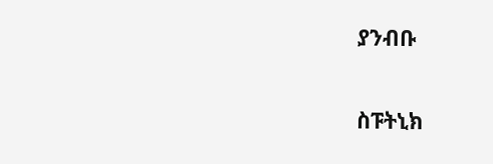ያንብቡ

ስፑትኒክ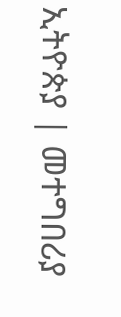ኢትዮጵያ | መተግበሪያ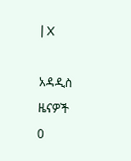| X

አዳዲስ ዜናዎች
0